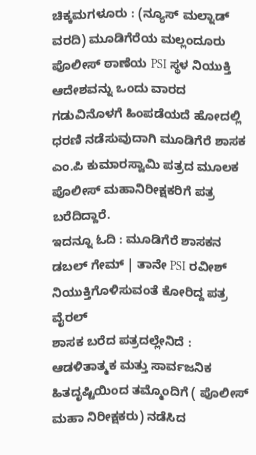ಚಿಕ್ಕಮಗಳೂರು : (ನ್ಯೂಸ್ ಮಲ್ನಾಡ್ ವರದಿ) ಮೂಡಿಗೆರೆಯ ಮಲ್ಲಂದೂರು ಪೊಲೀಸ್ ಠಾಣೆಯ PSI ಸ್ಥಳ ನಿಯುಕ್ತಿ ಆದೇಶವನ್ನು ಒಂದು ವಾರದ ಗಡುವಿನೊಳಗೆ ಹಿಂಪಡೆಯದೆ ಹೋದಲ್ಲಿ ಧರಣಿ ನಡೆಸುವುದಾಗಿ ಮೂಡಿಗೆರೆ ಶಾಸಕ ಎಂ.ಪಿ ಕುಮಾರಸ್ವಾಮಿ ಪತ್ರದ ಮೂಲಕ ಪೊಲೀಸ್ ಮಹಾನಿರೀಕ್ಷಕರಿಗೆ ಪತ್ರ ಬರೆದಿದ್ದಾರೆ.
ಇದನ್ನೂ ಓದಿ : ಮೂಡಿಗೆರೆ ಶಾಸಕನ ಡಬಲ್ ಗೇಮ್ | ತಾನೇ PSI ರವೀಶ್ ನಿಯುಕ್ತಿಗೊಳಿಸುವಂತೆ ಕೋರಿದ್ದ ಪತ್ರ ವೈರಲ್
ಶಾಸಕ ಬರೆದ ಪತ್ರದಲ್ಲೇನಿದೆ :
ಆಡಳಿತಾತ್ಮಕ ಮತ್ತು ಸಾರ್ವಜನಿಕ ಹಿತದೃಷ್ಟಿಯಿಂದ ತಮ್ಮೊಂದಿಗೆ ( ಪೊಲೀಸ್ ಮಹಾ ನಿರೀಕ್ಷಕರು) ನಡೆಸಿದ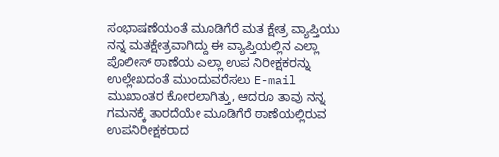ಸಂಭಾಷಣೆಯಂತೆ ಮೂಡಿಗೆರೆ ಮತ ಕ್ಷೇತ್ರ ವ್ಯಾಪ್ತಿಯು ನನ್ನ ಮತಕ್ಷೇತ್ರವಾಗಿದ್ದು ಈ ವ್ಯಾಪ್ತಿಯಲ್ಲಿನ ಎಲ್ಲಾ ಪೊಲೀಸ್ ಠಾಣೆಯ ಎಲ್ಲಾ ಉಪ ನಿರೀಕ್ಷಕರನ್ನು ಉಲ್ಲೇಖದಂತೆ ಮುಂದುವರೆಸಲು E-mail ಮುಖಾಂತರ ಕೋರಲಾಗಿತ್ತು, ಆದರೂ ತಾವು ನನ್ನ ಗಮನಕ್ಕೆ ತಾರದೆಯೇ ಮೂಡಿಗೆರೆ ಠಾಣೆಯಲ್ಲಿರುವ ಉಪನಿರೀಕ್ಷಕರಾದ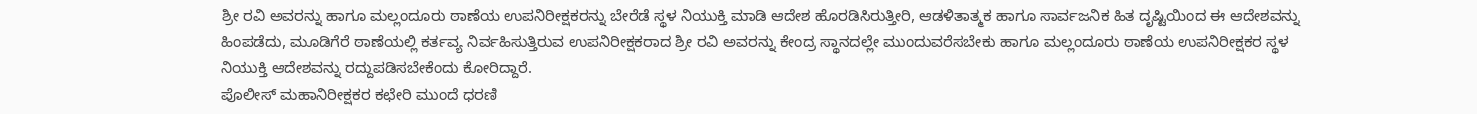ಶ್ರೀ ರವಿ ಅವರನ್ನು ಹಾಗೂ ಮಲ್ಲಂದೂರು ಠಾಣೆಯ ಉಪನಿರೀಕ್ಷಕರನ್ನು ಬೇರೆಡೆ ಸ್ಥಳ ನಿಯುಕ್ತಿ ಮಾಡಿ ಆದೇಶ ಹೊರಡಿಸಿರುತ್ತೀರಿ, ಆಡಳಿತಾತ್ಮಕ ಹಾಗೂ ಸಾರ್ವಜನಿಕ ಹಿತ ದೃಷ್ಟಿಯಿಂದ ಈ ಆದೇಶವನ್ನು ಹಿಂಪಡೆದು, ಮೂಡಿಗೆರೆ ಠಾಣೆಯಲ್ಲಿ ಕರ್ತವ್ಯ ನಿರ್ವಹಿಸುತ್ತಿರುವ ಉಪನಿರೀಕ್ಷಕರಾದ ಶ್ರೀ ರವಿ ಅವರನ್ನು ಕೇಂದ್ರ ಸ್ಥಾನದಲ್ಲೇ ಮುಂದುವರೆಸಬೇಕು ಹಾಗೂ ಮಲ್ಲಂದೂರು ಠಾಣೆಯ ಉಪನಿರೀಕ್ಷಕರ ಸ್ಥಳ ನಿಯುಕ್ತಿ ಆದೇಶವನ್ನು ರದ್ದುಪಡಿಸಬೇಕೆಂದು ಕೋರಿದ್ದಾರೆ.
ಪೊಲೀಸ್ ಮಹಾನಿರೀಕ್ಷಕರ ಕಛೇರಿ ಮುಂದೆ ಧರಣಿ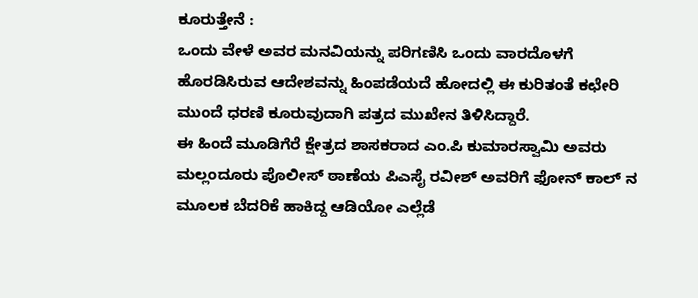ಕೂರುತ್ತೇನೆ :
ಒಂದು ವೇಳೆ ಅವರ ಮನವಿಯನ್ನು ಪರಿಗಣಿಸಿ ಒಂದು ವಾರದೊಳಗೆ ಹೊರಡಿಸಿರುವ ಆದೇಶವನ್ನು ಹಿಂಪಡೆಯದೆ ಹೋದಲ್ಲಿ ಈ ಕುರಿತಂತೆ ಕಛೇರಿ ಮುಂದೆ ಧರಣಿ ಕೂರುವುದಾಗಿ ಪತ್ರದ ಮುಖೇನ ತಿಳಿಸಿದ್ದಾರೆ.
ಈ ಹಿಂದೆ ಮೂಡಿಗೆರೆ ಕ್ಷೇತ್ರದ ಶಾಸಕರಾದ ಎಂ.ಪಿ ಕುಮಾರಸ್ವಾಮಿ ಅವರು ಮಲ್ಲಂದೂರು ಪೊಲೀಸ್ ಠಾಣೆಯ ಪಿಎಸೈ ರವೀಶ್ ಅವರಿಗೆ ಫೋನ್ ಕಾಲ್ ನ ಮೂಲಕ ಬೆದರಿಕೆ ಹಾಕಿದ್ದ ಆಡಿಯೋ ಎಲ್ಲೆಡೆ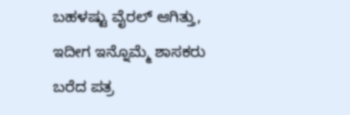ಬಹಳಷ್ಟು ವೈರಲ್ ಆಗಿತ್ತು, ಇದೀಗ ಇನ್ನೊಮ್ಮೆ ಶಾಸಕರು ಬರೆದ ಪತ್ರ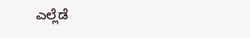ಎಲ್ಲೆಡೆ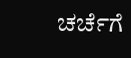ಚರ್ಚೆಗೆ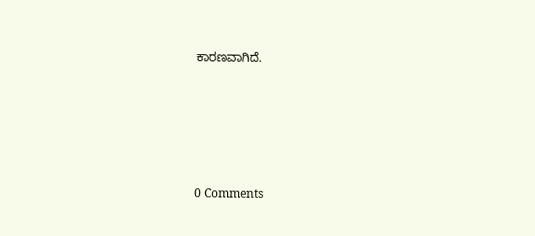ಕಾರಣವಾಗಿದೆ.





0 Comments